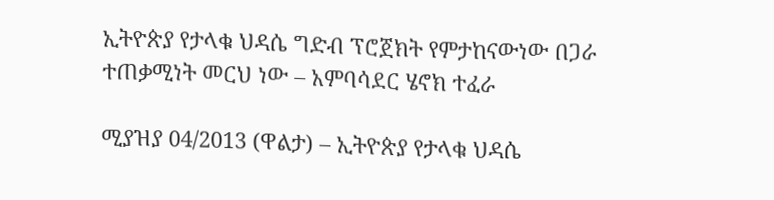ኢትዮጵያ የታላቁ ህዳሴ ግድብ ፕሮጀክት የምታከናውነው በጋራ ተጠቃሚነት መርህ ነው – አምባሳደር ሄኖክ ተፈራ

ሚያዝያ 04/2013 (ዋልታ) – ኢትዮጵያ የታላቁ ህዳሴ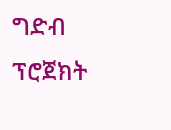ግድብ ፕሮጀክት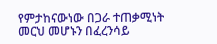የምታከናውነው በጋራ ተጠቃሚነት መርህ መሆኑን በፈረንሳይ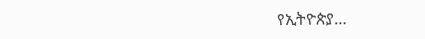የኢትዮጵያ…